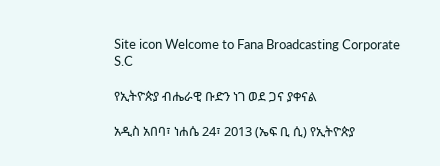Site icon Welcome to Fana Broadcasting Corporate S.C

የኢትዮጵያ ብሔራዊ ቡድን ነገ ወደ ጋና ያቀናል

አዲስ አበባ፣ ነሐሴ 24፣ 2013 (ኤፍ ቢ ሲ) የኢትዮጵያ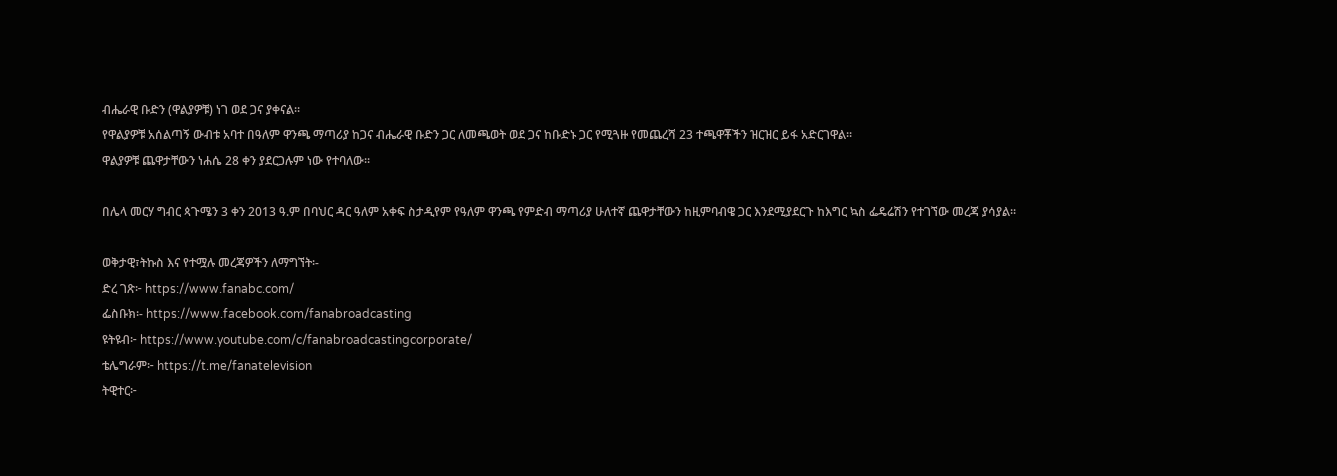ብሔራዊ ቡድን (ዋልያዎቹ) ነገ ወደ ጋና ያቀናል፡፡
የዋልያዎቹ አሰልጣኝ ውብቱ አባተ በዓለም ዋንጫ ማጣሪያ ከጋና ብሔራዊ ቡድን ጋር ለመጫወት ወደ ጋና ከቡድኑ ጋር የሚጓዙ የመጨረሻ 23 ተጫዋቾችን ዝርዝር ይፋ አድርገዋል፡፡
ዋልያዎቹ ጨዋታቸውን ነሐሴ 28 ቀን ያደርጋሉም ነው የተባለው፡፡

በሌላ መርሃ ግብር ጳጉሜን 3 ቀን 2013 ዓ.ም በባህር ዳር ዓለም አቀፍ ስታዲየም የዓለም ዋንጫ የምድብ ማጣሪያ ሁለተኛ ጨዋታቸውን ከዚምባብዌ ጋር እንደሚያደርጉ ከእግር ኳስ ፌዴሬሽን የተገኘው መረጃ ያሳያል፡፡

ወቅታዊ፣ትኩስ እና የተሟሉ መረጃዎችን ለማግኘት፡-
ድረ ገጽ፦ https://www.fanabc.com/
ፌስቡክ፡- https://www.facebook.com/fanabroadcasting
ዩትዩብ፦ https://www.youtube.com/c/fanabroadcastingcorporate/
ቴሌግራም፦ https://t.me/fanatelevision
ትዊተር፦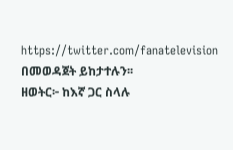https://twitter.com/fanatelevision በመወዳጀት ይከታተሉን፡፡
ዘወትር፦ ከእኛ ጋር ስላሉ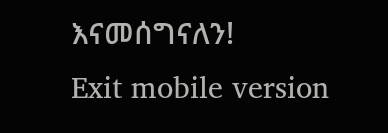እናመሰግናለን!
Exit mobile version